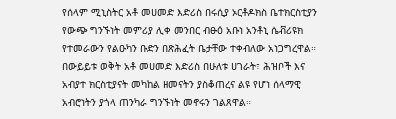የሰላም ሚኒስትር አቶ መሀመድ እድሪስ በሩሲያ ኦርቶዶክስ ቤተክርስቲያን የውጭ ግንኙነት መምሪያ ሊቀ መንበር ብፁዕ አቡነ አንቶኒ ሴቭሪዩክ የተመራውን የልዑካን ቡድን በጽሕፈት ቤታቸው ተቀብለው አነጋግረዋል።
በውይይቱ ወቅት አቶ መሀመድ እድሪስ በሁለቱ ሀገራት፣ ሕዝቦች እና አብያተ ክርስቲያናት መካከል ዘመናትን ያስቆጠረና ልዩ የሆነ ሰላማዊ አብሮነትን ያጎላ ጠንካራ ግንኙነት መኖሩን ገልጸዋል።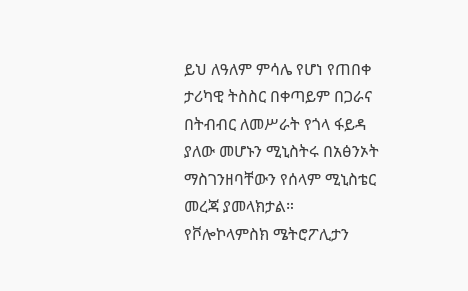ይህ ለዓለም ምሳሌ የሆነ የጠበቀ ታሪካዊ ትስስር በቀጣይም በጋራና በትብብር ለመሥራት የጎላ ፋይዳ ያለው መሆኑን ሚኒስትሩ በአፅንኦት ማስገንዘባቸውን የሰላም ሚኒስቴር መረጃ ያመላክታል።
የቮሎኮላምስክ ሜትሮፖሊታን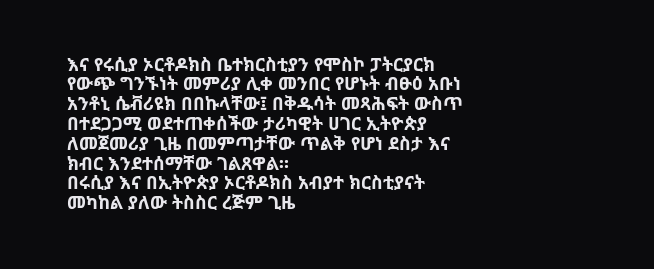እና የሩሲያ ኦርቶዶክስ ቤተክርስቲያን የሞስኮ ፓትርያርክ የውጭ ግንኙነት መምሪያ ሊቀ መንበር የሆኑት ብፁዕ አቡነ አንቶኒ ሴቭሪዩክ በበኩላቸው፤ በቅዱሳት መጻሕፍት ውስጥ በተደጋጋሚ ወደተጠቀሰችው ታሪካዊት ሀገር ኢትዮጵያ ለመጀመሪያ ጊዜ በመምጣታቸው ጥልቅ የሆነ ደስታ እና ክብር እንደተሰማቸው ገልጸዋል።
በሩሲያ እና በኢትዮጵያ ኦርቶዶክስ አብያተ ክርስቲያናት መካከል ያለው ትስስር ረጅም ጊዜ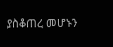ያስቆጠረ መሆኑን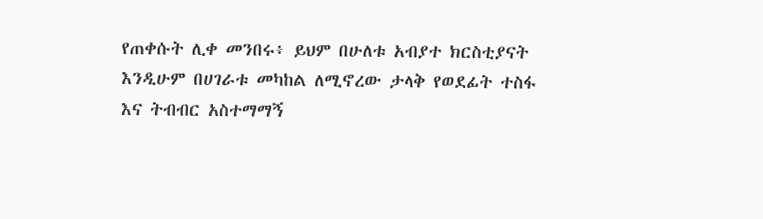የጠቀሱት ሊቀ መንበሩ፥ ይህም በሁለቱ አብያተ ክርስቲያናት እንዲሁም በሀገራቱ መካከል ለሚኖረው ታላቅ የወደፊት ተስፋ እና ትብብር አስተማማኝ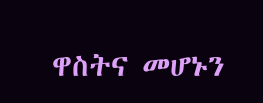ዋስትና መሆኑን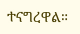ተናግረዋል።